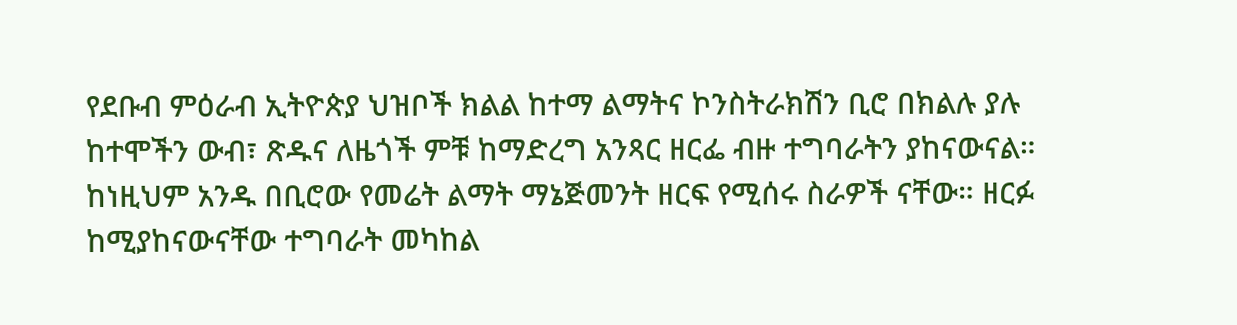የደቡብ ምዕራብ ኢትዮጵያ ህዝቦች ክልል ከተማ ልማትና ኮንስትራክሽን ቢሮ በክልሉ ያሉ ከተሞችን ውብ፣ ጽዱና ለዜጎች ምቹ ከማድረግ አንጻር ዘርፌ ብዙ ተግባራትን ያከናውናል።
ከነዚህም አንዱ በቢሮው የመሬት ልማት ማኔጅመንት ዘርፍ የሚሰሩ ስራዎች ናቸው። ዘርፉ ከሚያከናውናቸው ተግባራት መካከል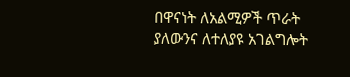በዋናነት ለአልሚዎች ጥራት ያለውንና ለተለያዩ አገልግሎት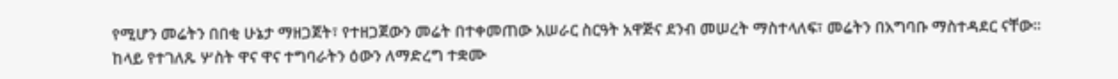የሚሆን መሬትን በበቂ ሁኔታ ማዘጋጀት፣ የተዘጋጀውን መሬት በተቀመጠው አሠራር ስርዓት አዋጅና ደንብ መሠረት ማስተላለፍ፣ መሬትን በአግባቡ ማስተዳደር ናቸው።
ከላይ የተገለጹ ሦስት ዋና ዋና ተግባራትን ዕውን ለማድረግ ተቋሙ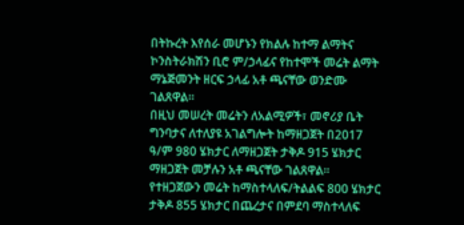በትኩረት እየሰራ መሆኑን የክልሉ ከተማ ልማትና ኮንስትራክሽን ቢሮ ም/ኃላፊና የከተሞች መሬት ልማት ማኔጅመንት ዘርፍ ኃላፊ አቶ ጫናቸው ወንድሙ ገልጸዋል።
በዚህ መሠረት መሬትን ለአልሚዎች፣ መኖሪያ ቤት ግንባታና ለተለያዩ አገልግሎት ከማዘጋጀት በ2017 ዓ/ም 980 ሄክታር ለማዘጋጀት ታቅዶ 915 ሄክታር ማዘጋጀት መቻሉን አቶ ጫናቸው ገልጸዋል።
የተዘጋጀውን መሬት ከማስተላለፍ/ትልልፍ 800 ሄክታር ታቅዶ 855 ሄክታር በጨረታና በምደባ ማስተላለፍ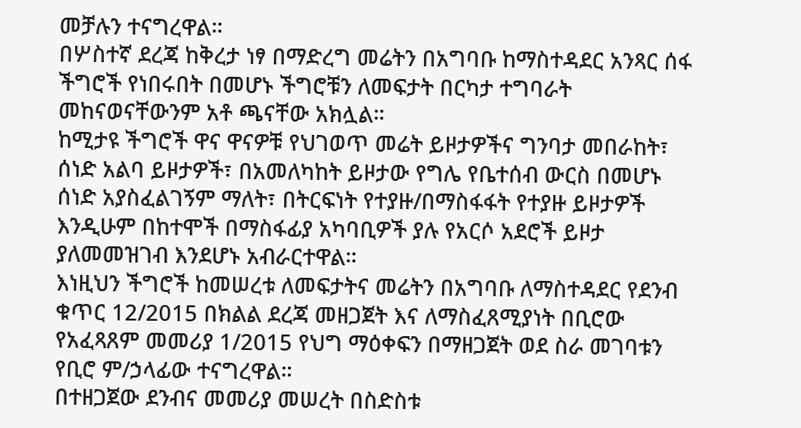መቻሉን ተናግረዋል።
በሦስተኛ ደረጃ ከቅረታ ነፃ በማድረግ መሬትን በአግባቡ ከማስተዳደር አንጻር ሰፋ ችግሮች የነበሩበት በመሆኑ ችግሮቹን ለመፍታት በርካታ ተግባራት መከናወናቸውንም አቶ ጫናቸው አክሏል።
ከሚታዩ ችግሮች ዋና ዋናዎቹ የህገወጥ መሬት ይዞታዎችና ግንባታ መበራከት፣ ሰነድ አልባ ይዞታዎች፣ በአመለካከት ይዞታው የግሌ የቤተሰብ ውርስ በመሆኑ ሰነድ አያስፈልገኝም ማለት፣ በትርፍነት የተያዙ/በማስፋፋት የተያዙ ይዞታዎች እንዲሁም በከተሞች በማስፋፊያ አካባቢዎች ያሉ የአርሶ አደሮች ይዞታ ያለመመዝገብ እንደሆኑ አብራርተዋል።
እነዚህን ችግሮች ከመሠረቱ ለመፍታትና መሬትን በአግባቡ ለማስተዳደር የደንብ ቁጥር 12/2015 በክልል ደረጃ መዘጋጀት እና ለማስፈጸሚያነት በቢሮው የአፈጻጸም መመሪያ 1/2015 የህግ ማዕቀፍን በማዘጋጀት ወደ ስራ መገባቱን የቢሮ ም/ኃላፊው ተናግረዋል።
በተዘጋጀው ደንብና መመሪያ መሠረት በስድስቱ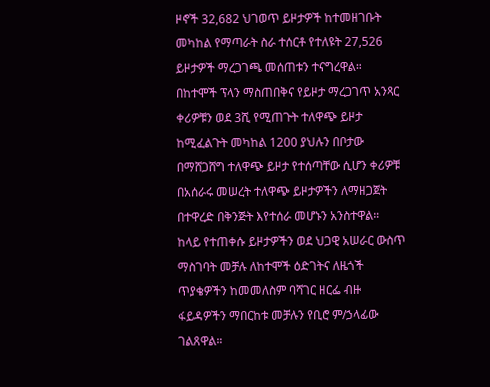ዞኖች 32,682 ህገወጥ ይዞታዎች ከተመዘገቡት መካከል የማጣራት ስራ ተሰርቶ የተለዩት 27,526 ይዞታዎች ማረጋገጫ መሰጠቱን ተናግረዋል።
በከተሞች ፕላን ማስጠበቅና የይዞታ ማረጋገጥ አንጻር ቀሪዎቹን ወደ 3ሺ የሚጠጉት ተለዋጭ ይዞታ ከሚፈልጉት መካከል 1200 ያህሉን በቦታው በማሸጋሸግ ተለዋጭ ይዞታ የተሰጣቸው ሲሆን ቀሪዎቹ በአሰራሩ መሠረት ተለዋጭ ይዞታዎችን ለማዘጋጀት በተዋረድ በቅንጅት እየተሰራ መሆኑን አንስተዋል።
ከላይ የተጠቀሱ ይዞታዎችን ወደ ህጋዊ አሠራር ውስጥ ማስገባት መቻሉ ለከተሞች ዕድገትና ለዜጎች ጥያቄዎችን ከመመለስም ባሻገር ዘርፌ ብዙ ፋይዳዎችን ማበርከቱ መቻሉን የቢሮ ም/ኃላፊው ገልጸዋል።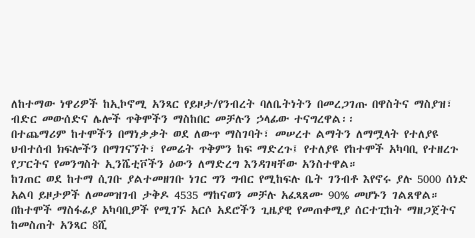ለከተማው ነዋሪዎች ከኢኮኖሚ አንጻር የይዞታ/የንብረት ባለቤትነትን በመረጋገጡ በዋስትና ማስያዝ፣ ብድር መውሰድና ሌሎች ጥቅሞችን ማስከበር መቻሉን ኃላፊው ተናግረዋል፡፡
በተጨማሪም ከተሞችን በማነቃቃት ወደ ለውጥ ማስገባት፣ መሠረተ ልማትን ለማሟላት የተለያዩ ህብተሰብ ክፍሎችን በማገናኘት፣ የመሬት ጥቅምን ከፍ ማድረጉ፤ የተለያዩ የከተሞች አካባቢ የተዘረጉ የፓርትና የመንግስት ኢንሼቲቮችን ዕውን ለማድረግ እንዳገዛቸው አንስተዋል።
ከገጠር ወደ ከተማ ሲገቡ ያልተመዘገቡ ነገር ግን ግብር የሚከፍሉ ቤት ገንብቶ እየኖሩ ያሉ 5000 ሰነድ አልባ ይዞታዎች ለመመዝገብ ታቅዶ 4535 ማከናወን መቻሉ አፈጻጸሙ 90% መሆኑን ገልጸዋል።
በከተሞች ማስፋፊያ አካባቢዎች የሚገኙ አርሶ አደሮችን ጊዜያዊ የመጠቀሚያ ሰርተፒከት ማዘጋጀትና ከመስጠት አንጻር 8ሺ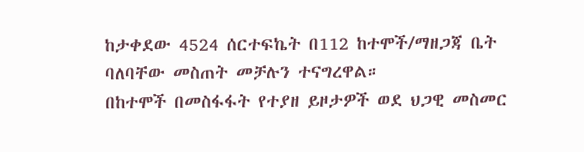ከታቀደው 4524 ሰርተፍኬት በ112 ከተሞች/ማዘጋጃ ቤት ባለባቸው መስጠት መቻሉን ተናግረዋል።
በከተሞች በመስፋፋት የተያዘ ይዞታዎች ወደ ህጋዊ መስመር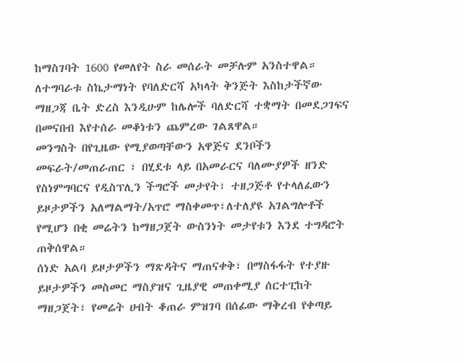ከማስገባት 1600 የመለየት ስራ መሰራት መቻሉም አንስተዋል።
ለተግባራቱ ስኬታማነት የባለድርሻ አካላት ቅንጅት እስከታችኛው ማዘጋጃ ቤት ድረስ እንዲሁም ከሌሎች ባለድርሻ ተቋማት በመደጋገፍና በመናበብ እየተሰራ መቆነቱን ጨምረው ገልጸዋል።
መንግስት በየጊዜው የሚያወጣቸውን አዋጅና ደንቦችን መፍራት/መጠራጠር ፣ በሂደቱ ላይ በአመራርና ባለሙያዎች ዘንድ የስነምግባርና የዲስፕሊን ችግሮች መታየት፣ ተዘጋጅቶ የተላለፈውን ይዞታዎችን አለማልማት/አጥሮ ማስቀመጥ፣ለተለያዩ አገልግሎቶች የሚሆን በቂ መሬትን ከማዘጋጀት ውስንነት መታየቱን እንደ ተግዳሮት ጠቅሰዋል።
ሰነድ አልባ ይዞታዎችን ማጽዳትና ማጠናቀቅ፣ በማስፋፋት የተያዙ ይዞታዎችን መስመር ማስያዝና ጊዜያዊ መጠቀሚያ ሰርተፒከት ማዘጋጀት፣ የመሬት ሀብት ቆጠራ ምዝገባ በሰፊው ማቅረብ የቀጣይ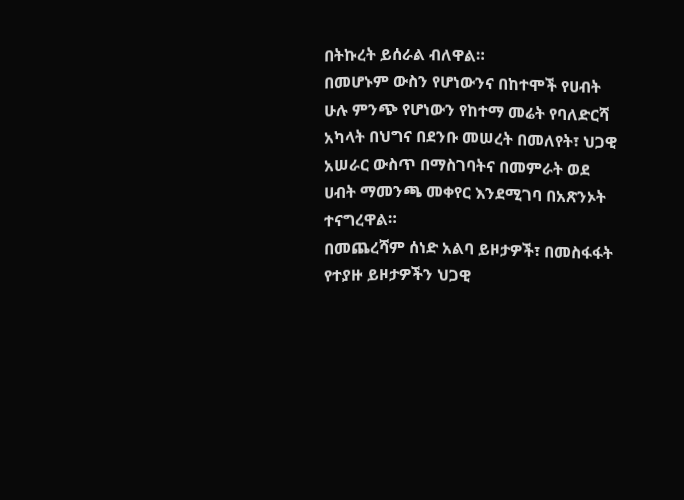በትኩረት ይሰራል ብለዋል።
በመሆኑም ውስን የሆነውንና በከተሞች የሀብት ሁሉ ምንጭ የሆነውን የከተማ መሬት የባለድርሻ አካላት በህግና በደንቡ መሠረት በመለየት፣ ህጋዊ አሠራር ውስጥ በማስገባትና በመምራት ወደ ሀብት ማመንጫ መቀየር እንደሚገባ በአጽንኦት ተናግረዋል።
በመጨረሻም ሰነድ አልባ ይዞታዎች፣ በመስፋፋት የተያዙ ይዞታዎችን ህጋዊ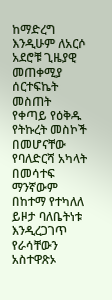ከማድረግ እንዲሁም ለአርሶ አደሮቹ ጊዜያዊ መጠቀሚያ ሰርተፍኬት መስጠት የቀጣይ የዕቅዱ የትኩረት መስኮች በመሆናቸው የባለድርሻ አካላት በመሳተፍ ማንኛውም በከተማ የተካለለ ይዞታ ባለቤትነቱ እንዲረጋገጥ የራሳቸውን አስተዋጽኦ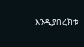እንዲያበረክቱ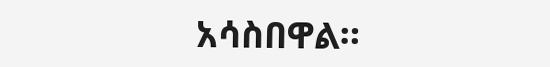አሳስበዋል።